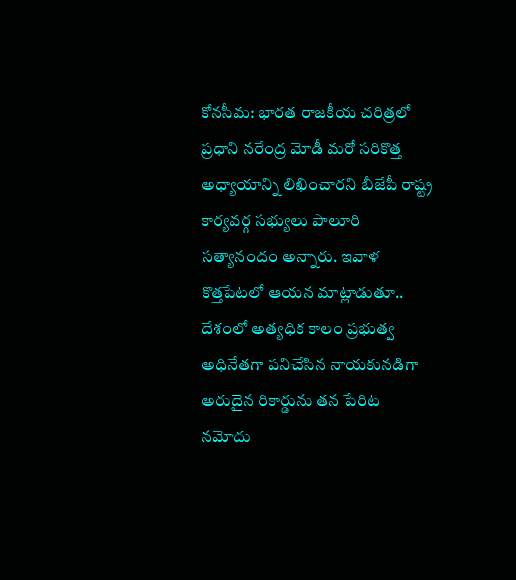కోనసీమ: భారత రాజకీయ చరిత్రలో ప్రధాని నరేంద్ర మోడీ మరో సరికొత్త అధ్యాయాన్ని లిఖించారని బీజేపీ రాష్ట్ర కార్యవర్గ సభ్యులు పాలూరి సత్యానందం అన్నారు. ఇవాళ కొత్తపేటలో ఆయన మాట్లాడుతూ.. దేశంలో అత్యధిక కాలం ప్రభుత్వ అధినేతగా పనిచేసిన నాయకునడిగా అరుదైన రికార్డును తన పేరిట నమోదు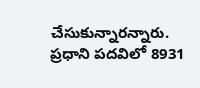చేసుకున్నారన్నారు. ప్రధాని పదవిలో 8931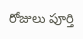రోజులు పూర్తి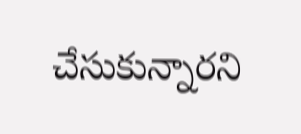చేసుకున్నారని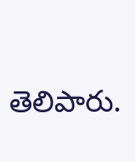తెలిపారు.